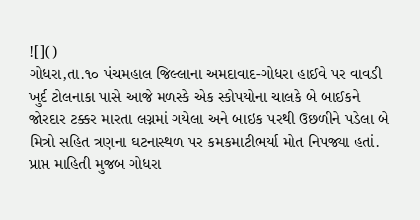![]()
ગોધરા,તા.૧૦ પંચમહાલ જિલ્લાના અમદાવાદ-ગોધરા હાઈવે પર વાવડી ખુર્દ ટોલનાકા પાસે આજે મળસ્કે એક સ્કોપયોના ચાલકે બે બાઈકને જોરદાર ટક્કર મારતા લગ્નમાં ગયેલા અને બાઇક પરથી ઉછળીને પડેલા બે મિત્રો સહિત ત્રણના ઘટનાસ્થળ પર કમકમાટીભર્યા મોત નિપજ્યા હતાં.
પ્રાપ્ત માહિતી મુજબ ગોધરા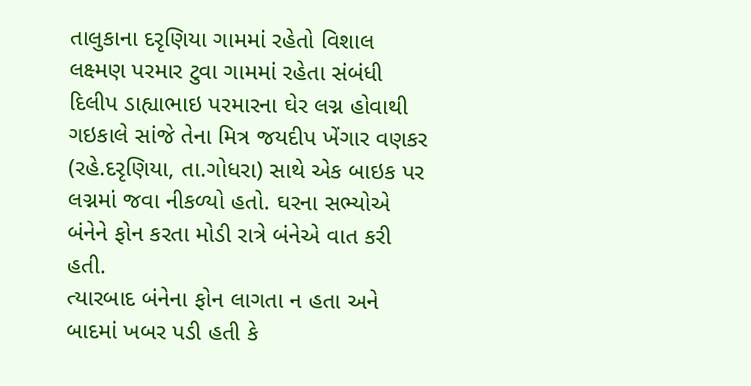તાલુકાના દરૃણિયા ગામમાં રહેતો વિશાલ લક્ષ્મણ પરમાર ટુવા ગામમાં રહેતા સંબંધી દિલીપ ડાહ્યાભાઇ પરમારના ઘેર લગ્ન હોવાથી ગઇકાલે સાંજે તેના મિત્ર જયદીપ ખેંગાર વણકર (રહે.દરૃણિયા, તા.ગોધરા) સાથે એક બાઇક પર લગ્નમાં જવા નીકળ્યો હતો. ઘરના સભ્યોએ બંનેને ફોન કરતા મોડી રાત્રે બંનેએ વાત કરી હતી.
ત્યારબાદ બંનેના ફોન લાગતા ન હતા અને બાદમાં ખબર પડી હતી કે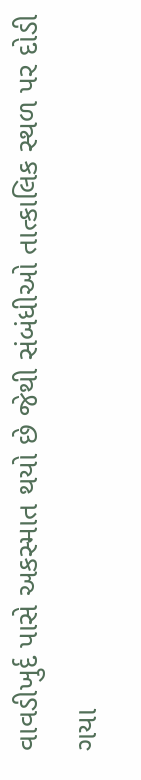વાવડીખુર્દ પાસે અકસ્માત થયો છે જેથી સંબંધીઓ તાત્કાલિક સ્થળ પર દોડી ગયા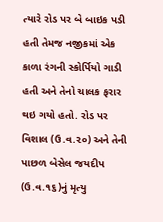ત્યારે રોડ પર બે બાઇક પડી હતી તેમજ નજીકમાં એક કાળા રંગની સ્કોર્પિયો ગાડી હતી અને તેનો ચાલક ફરાર થઇ ગયો હતો. રોડ પર વિશાલ (ઉ.વ.૨૦) અને તેની પાછળ બેસેલ જયદીપ (ઉ.વ.૧૬)નું મૃત્યુ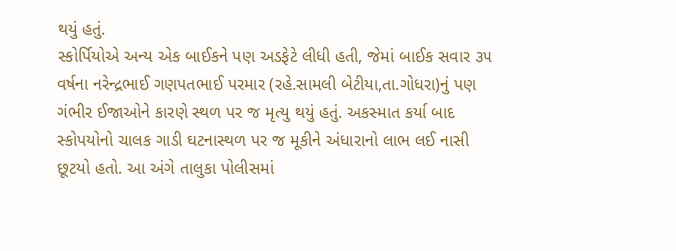થયું હતું.
સ્કોર્પિયોએ અન્ય એક બાઈકને પણ અડફેટે લીધી હતી, જેમાં બાઈક સવાર ૩૫ વર્ષના નરેન્દ્રભાઈ ગણપતભાઈ પરમાર (રહે.સામલી બેટીયા,તા.ગોધરા)નું પણ ગંભીર ઈજાઓને કારણે સ્થળ પર જ મૃત્યુ થયું હતું. અકસ્માત કર્યા બાદ સ્કોપયોનો ચાલક ગાડી ઘટનાસ્થળ પર જ મૂકીને અંધારાનો લાભ લઈ નાસી છૂટયો હતો. આ અંગે તાલુકા પોલીસમાં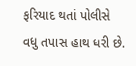ફરિયાદ થતાં પોલીસે વધુ તપાસ હાથ ધરી છે.